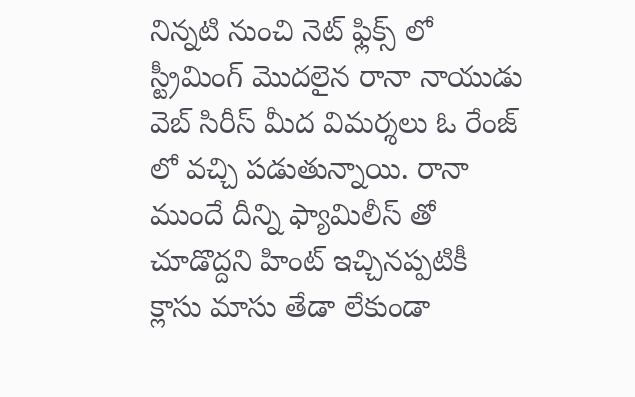నిన్నటి నుంచి నెట్ ఫ్లిక్స్ లో స్ట్రీమింగ్ మొదలైన రానా నాయుడు వెబ్ సిరీస్ మీద విమర్శలు ఓ రేంజ్ లో వచ్చి పడుతున్నాయి. రానా ముందే దీన్ని ఫ్యామిలీస్ తో చూడొద్దని హింట్ ఇచ్చినప్పటికీ క్లాసు మాసు తేడా లేకుండా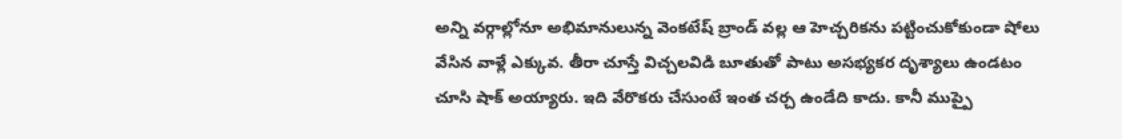అన్ని వర్గాల్లోనూ అభిమానులున్న వెంకటేష్ బ్రాండ్ వల్ల ఆ హెచ్చరికను పట్టించుకోకుండా షోలు వేసిన వాళ్లే ఎక్కువ. తీరా చూస్తే విచ్చలవిడి బూతుతో పాటు అసభ్యకర దృశ్యాలు ఉండటం చూసి షాక్ అయ్యారు. ఇది వేరొకరు చేసుంటే ఇంత చర్చ ఉండేది కాదు. కానీ ముప్పై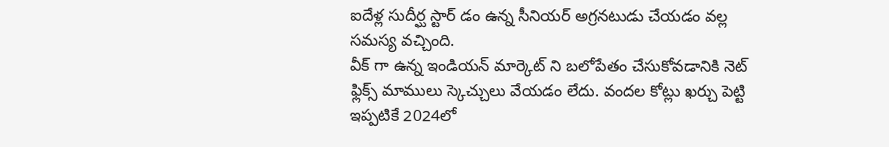ఐదేళ్ల సుదీర్ఘ స్టార్ డం ఉన్న సీనియర్ అగ్రనటుడు చేయడం వల్ల సమస్య వచ్చింది.
వీక్ గా ఉన్న ఇండియన్ మార్కెట్ ని బలోపేతం చేసుకోవడానికి నెట్ ఫ్లిక్స్ మాములు స్కెచ్చులు వేయడం లేదు. వందల కోట్లు ఖర్చు పెట్టి ఇప్పటికే 2024లో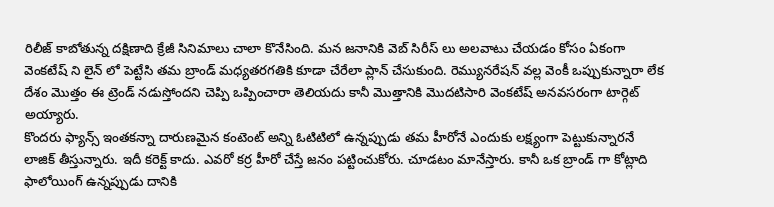రిలీజ్ కాబోతున్న దక్షిణాది క్రేజీ సినిమాలు చాలా కొనేసింది. మన జనానికి వెబ్ సిరీస్ లు అలవాటు చేయడం కోసం ఏకంగా వెంకటేష్ ని లైన్ లో పెట్టేసి తమ బ్రాండ్ మధ్యతరగతికి కూడా చేరేలా ప్లాన్ చేసుకుంది. రెమ్యునరేషన్ వల్ల వెంకీ ఒప్పుకున్నారా లేక దేశం మొత్తం ఈ ట్రెండ్ నడుస్తోందని చెప్పి ఒప్పించారా తెలియదు కానీ మొత్తానికి మొదటిసారి వెంకటేష్ అనవసరంగా టార్గెట్ అయ్యారు.
కొందరు ఫ్యాన్స్ ఇంతకన్నా దారుణమైన కంటెంట్ అన్ని ఓటిటిలో ఉన్నప్పుడు తమ హీరోనే ఎందుకు లక్ష్యంగా పెట్టుకున్నారనే లాజిక్ తీస్తున్నారు. ఇదీ కరెక్ట్ కాదు. ఎవరో కర్ర హీరో చేస్తే జనం పట్టించుకోరు. చూడటం మానేస్తారు. కానీ ఒక బ్రాండ్ గా కోట్లాది ఫాలోయింగ్ ఉన్నప్పుడు దానికి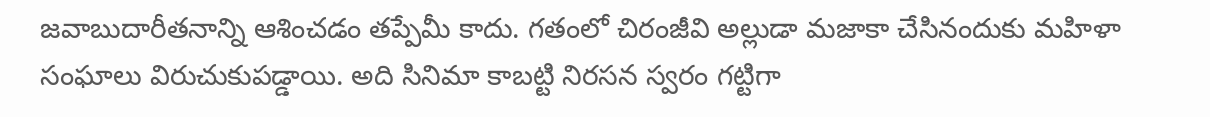జవాబుదారీతనాన్ని ఆశించడం తప్పేమీ కాదు. గతంలో చిరంజీవి అల్లుడా మజాకా చేసినందుకు మహిళా సంఘాలు విరుచుకుపడ్డాయి. అది సినిమా కాబట్టి నిరసన స్వరం గట్టిగా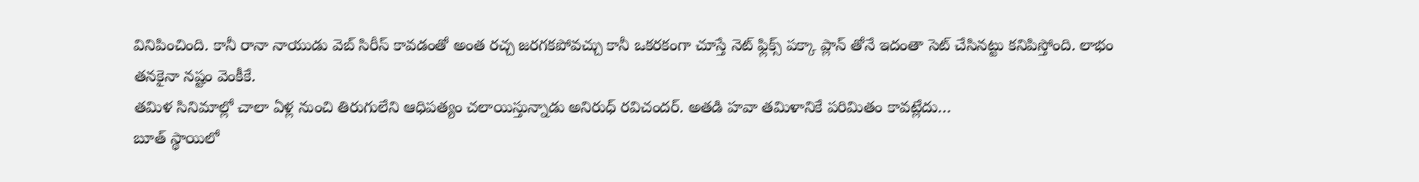వినిపించింది. కానీ రానా నాయుడు వెబ్ సిరీస్ కావడంతో అంత రచ్చ జరగకపోవచ్చు కానీ ఒకరకంగా చూస్తే నెట్ ఫ్లిక్స్ పక్కా ప్లాన్ తోనే ఇదంతా సెట్ చేసినట్టు కనిపిస్తోంది. లాభం తనకైనా నష్టం వెంకీకే.
తమిళ సినిమాల్లో చాలా ఏళ్ల నుంచి తిరుగులేని ఆధిపత్యం చలాయిస్తున్నాడు అనిరుధ్ రవిచందర్. అతడి హవా తమిళానికే పరిమితం కావట్లేదు…
బూత్ స్థాయిలో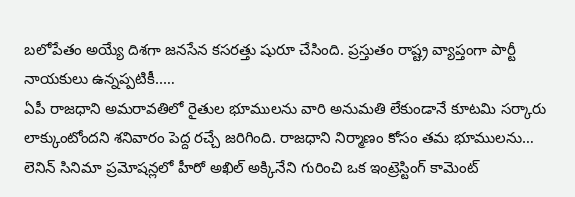బలోపేతం అయ్యే దిశగా జనసేన కసరత్తు షురూ చేసింది. ప్రస్తుతం రాష్ట్ర వ్యాప్తంగా పార్టీ నాయకులు ఉన్నప్పటికీ..…
ఏపీ రాజధాని అమరావతిలో రైతుల భూములను వారి అనుమతి లేకుండానే కూటమి సర్కారు లాక్కుంటోందని శనివారం పెద్ద రచ్చే జరిగింది. రాజధాని నిర్మాణం కోసం తమ భూములను…
లెనిన్ సినిమా ప్రమోషన్లలో హీరో అఖిల్ అక్కినేని గురించి ఒక ఇంట్రెస్టింగ్ కామెంట్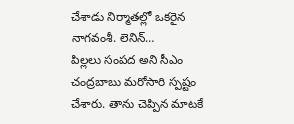చేశాడు నిర్మాతల్లో ఒకరైన నాగవంశీ. లెనిన్…
పిల్లలు సంపద అని సీఎం చంద్రబాబు మరోసారి స్పష్టం చేశారు. తాను చెప్పిన మాటకే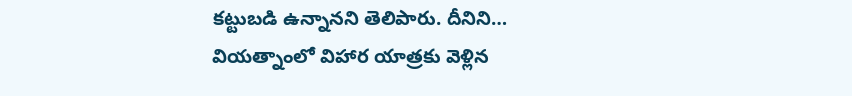కట్టుబడి ఉన్నానని తెలిపారు. దీనిని…
వియత్నాంలో విహార యాత్రకు వెళ్లిన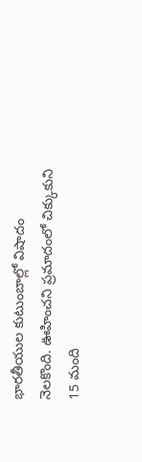భారతీయుల కుటుంబాల్లో విషాదం నెలకొంది. ఊహించని ప్రమాదంలో చిక్కుకుని 15 మంది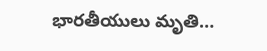భారతీయులు మృతి…